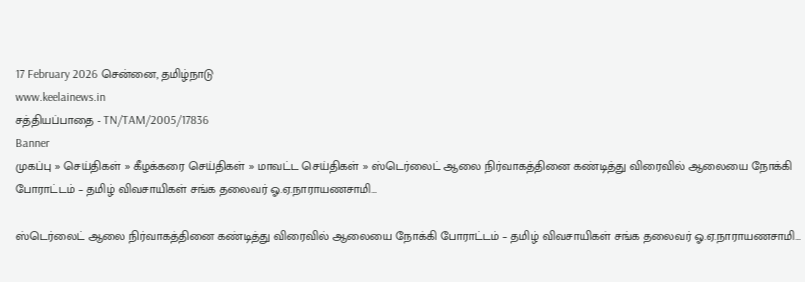17 February 2026 சென்னை, தமிழ்நாடு
www.keelainews.in
சத்தியப்பாதை - TN/TAM/2005/17836
Banner
முகப்பு » செய்திகள் » கீழக்கரை செய்திகள் » மாவட்ட செய்திகள் » ஸ்டெர்லைட் ஆலை நிர்வாகத்தினை கண்டித்து விரைவில் ஆலையை நோக்கி போராட்டம் – தமிழ் விவசாயிகள் சங்க தலைவர் ஓ.ஏ.நாராயணசாமி…

ஸ்டெர்லைட் ஆலை நிர்வாகத்தினை கண்டித்து விரைவில் ஆலையை நோக்கி போராட்டம் – தமிழ் விவசாயிகள் சங்க தலைவர் ஓ.ஏ.நாராயணசாமி…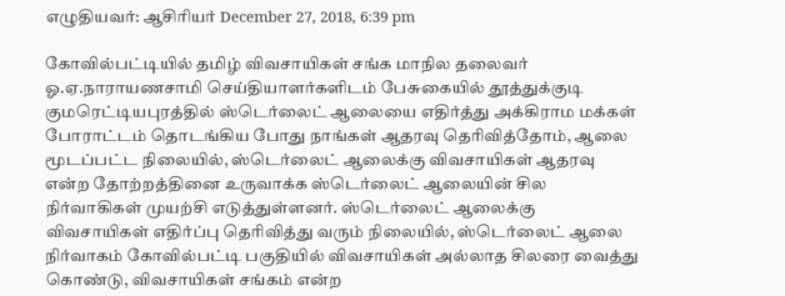எழுதியவர்: ஆசிரியர் December 27, 2018, 6:39 pm

கோவில்பட்டியில் தமிழ் விவசாயிகள் சங்க மாநில தலைவர் ஓ.ஏ.நாராயணசாமி செய்தியாளர்களிடம் பேசுகையில் தூத்துக்குடி குமரெட்டியபுரத்தில் ஸ்டெர்லைட் ஆலையை எதிர்த்து அக்கிராம மக்கள் போராட்டம் தொடங்கிய போது நாங்கள் ஆதரவு தெரிவித்தோம், ஆலை மூடப்பட்ட நிலையில், ஸ்டெர்லைட் ஆலைக்கு விவசாயிகள் ஆதரவு என்ற தோற்றத்தினை உருவாக்க ஸ்டெர்லைட் ஆலையின் சில நிர்வாகிகள் முயற்சி எடுத்துள்ளனர். ஸ்டெர்லைட் ஆலைக்கு விவசாயிகள் எதிர்ப்பு தெரிவித்து வரும் நிலையில், ஸ்டெர்லைட் ஆலை நிர்வாகம் கோவில்பட்டி பகுதியில் விவசாயிகள் அல்லாத சிலரை வைத்து கொண்டு, விவசாயிகள் சங்கம் என்ற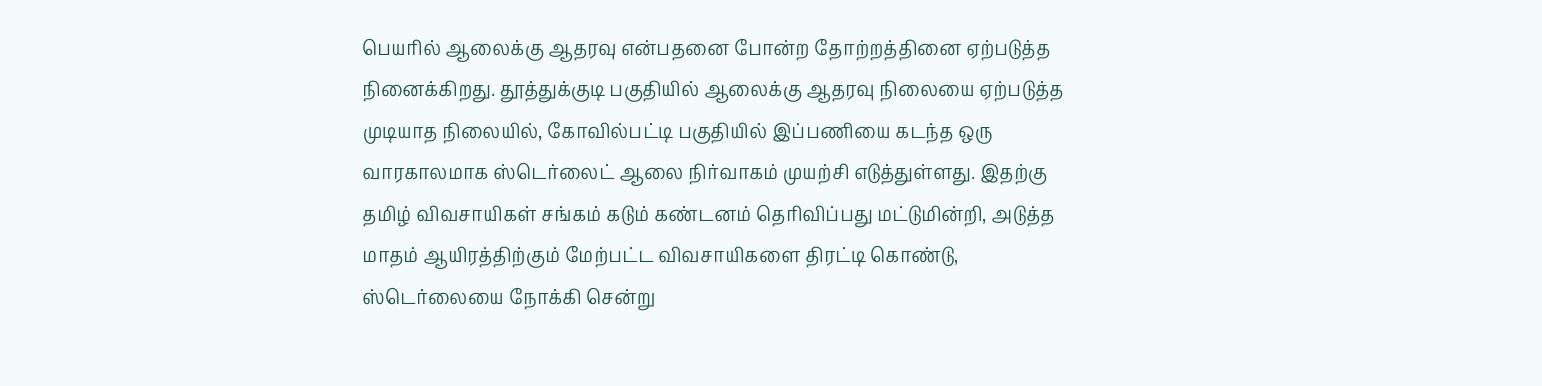பெயரில் ஆலைக்கு ஆதரவு என்பதனை போன்ற தோற்றத்தினை ஏற்படுத்த நினைக்கிறது. தூத்துக்குடி பகுதியில் ஆலைக்கு ஆதரவு நிலையை ஏற்படுத்த முடியாத நிலையில், கோவில்பட்டி பகுதியில் இப்பணியை கடந்த ஒரு வாரகாலமாக ஸ்டெர்லைட் ஆலை நிர்வாகம் முயற்சி எடுத்துள்ளது. இதற்கு தமிழ் விவசாயிகள் சங்கம் கடும் கண்டனம் தெரிவிப்பது மட்டுமின்றி, அடுத்த மாதம் ஆயிரத்திற்கும் மேற்பட்ட விவசாயிகளை திரட்டி கொண்டு, ஸ்டெர்லையை நோக்கி சென்று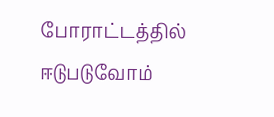போராட்டத்தில் ஈடுபடுவோம்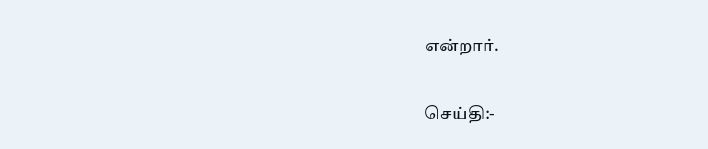என்றார்.

செய்தி:-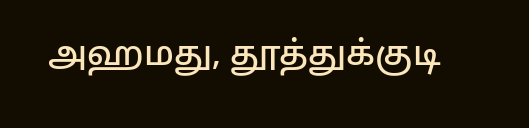அஹமது, தூத்துக்குடி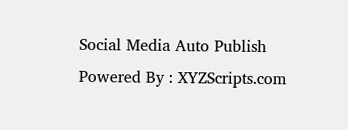Social Media Auto Publish Powered By : XYZScripts.com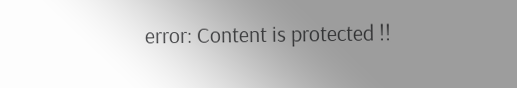error: Content is protected !!